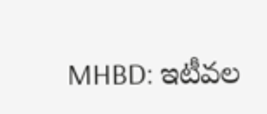MHBD: ఇటీవల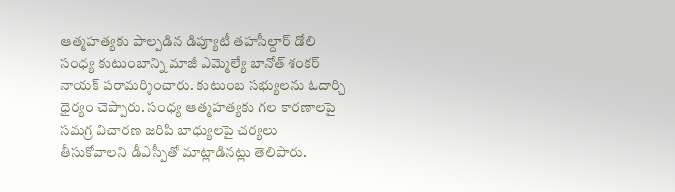ఆత్మహత్యకు పాల్పడిన డిప్యూటీ తహసీల్దార్ డోలి సంధ్య కుటుంబాన్ని మాజీ ఎమ్మెల్యే బానోత్ శంకర్ నాయక్ పరామర్శించారు. కుటుంబ సభ్యులను ఓదార్చి ధైర్యం చెప్పారు. సంధ్య ఆత్మహత్యకు గల కారణాలపై సమగ్ర విచారణ జరిపి బాధ్యులపై చర్యలు తీసుకోవాలని డీఎస్పీతో మాట్లాడినట్లు తెలిపారు.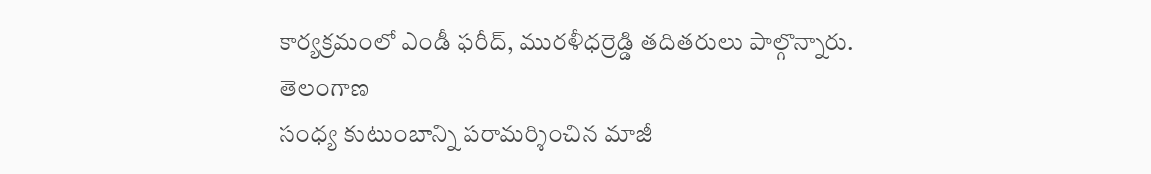కార్యక్రమంలో ఎండీ ఫరీద్, మురళీధర్రెడ్డి తదితరులు పాల్గొన్నారు.
తెలంగాణ
సంధ్య కుటుంబాన్ని పరామర్శించిన మాజీ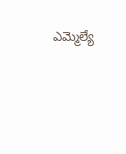ఎమ్మెల్యే